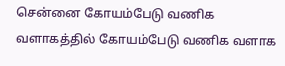சென்னை கோயம்பேடு வணிக வளாகத்தில் கோயம்பேடு வணிக வளாக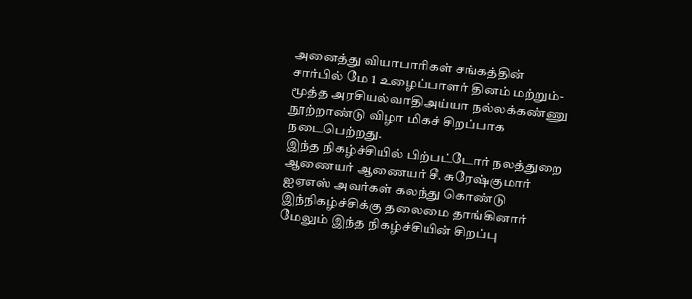அனைத்து வியாபாரிகள் சங்கத்தின் சார்பில் மே 1 உழைப்பாளர் தினம் மற்றும்- மூத்த அரசியல்வாதிஅய்யா நல்லக்கண்ணு நூற்றாண்டு விழா மிகச் சிறப்பாக நடைபெற்றது.
இந்த நிகழ்ச்சியில் பிற்பட்டோர் நலத்துறை ஆணையர் ஆணையர் சீ. சுரேஷ்குமார் ஐஏஎஸ் அவர்கள் கலந்து கொண்டு இந்நிகழ்ச்சிக்கு தலைமை தாங்கினார் மேலும் இந்த நிகழ்ச்சியின் சிறப்பு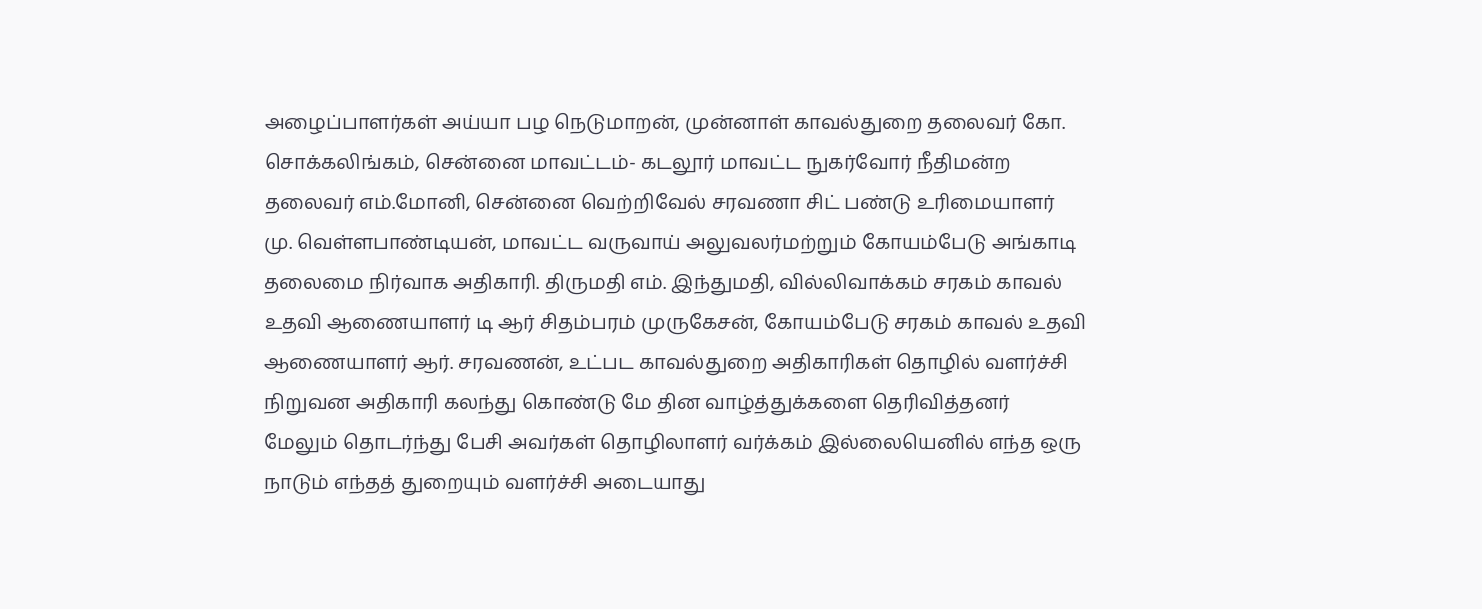அழைப்பாளர்கள் அய்யா பழ நெடுமாறன், முன்னாள் காவல்துறை தலைவர் கோ. சொக்கலிங்கம், சென்னை மாவட்டம்- கடலூர் மாவட்ட நுகர்வோர் நீதிமன்ற தலைவர் எம்.மோனி, சென்னை வெற்றிவேல் சரவணா சிட் பண்டு உரிமையாளர் மு. வெள்ளபாண்டியன், மாவட்ட வருவாய் அலுவலர்மற்றும் கோயம்பேடு அங்காடி தலைமை நிர்வாக அதிகாரி. திருமதி எம். இந்துமதி, வில்லிவாக்கம் சரகம் காவல் உதவி ஆணையாளர் டி ஆர் சிதம்பரம் முருகேசன், கோயம்பேடு சரகம் காவல் உதவி ஆணையாளர் ஆர். சரவணன், உட்பட காவல்துறை அதிகாரிகள் தொழில் வளர்ச்சி நிறுவன அதிகாரி கலந்து கொண்டு மே தின வாழ்த்துக்களை தெரிவித்தனர் மேலும் தொடர்ந்து பேசி அவர்கள் தொழிலாளர் வர்க்கம் இல்லையெனில் எந்த ஒரு நாடும் எந்தத் துறையும் வளர்ச்சி அடையாது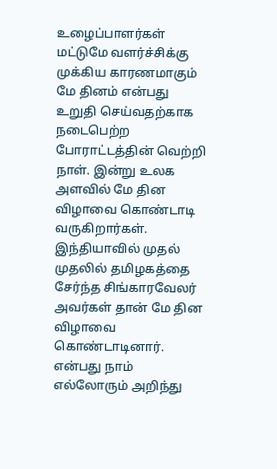உழைப்பாளர்கள் மட்டுமே வளர்ச்சிக்கு முக்கிய காரணமாகும் மே தினம் என்பது உறுதி செய்வதற்காக நடைபெற்ற போராட்டத்தின் வெற்றி நாள். இன்று உலக அளவில் மே தின விழாவை கொண்டாடி வருகிறார்கள். இந்தியாவில் முதல் முதலில் தமிழகத்தை சேர்ந்த சிங்காரவேலர் அவர்கள் தான் மே தின விழாவை கொண்டாடினார். என்பது நாம் எல்லோரும் அறிந்து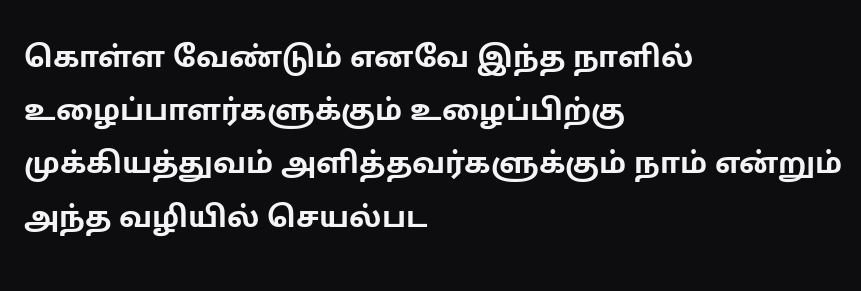கொள்ள வேண்டும் எனவே இந்த நாளில் உழைப்பாளர்களுக்கும் உழைப்பிற்கு முக்கியத்துவம் அளித்தவர்களுக்கும் நாம் என்றும் அந்த வழியில் செயல்பட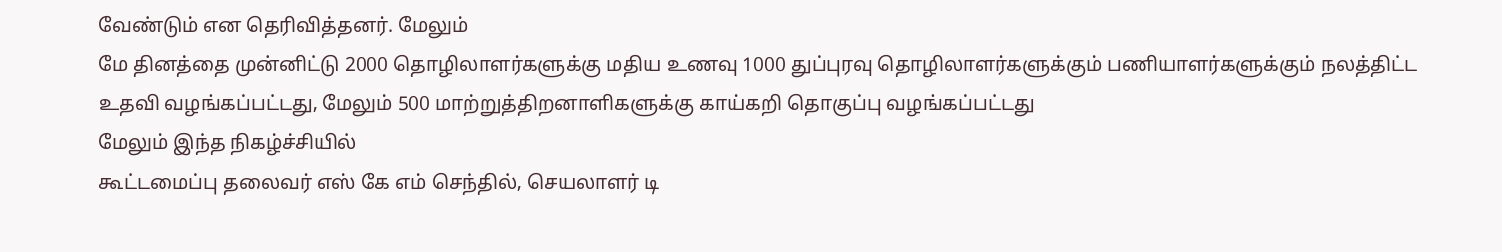வேண்டும் என தெரிவித்தனர். மேலும்
மே தினத்தை முன்னிட்டு 2000 தொழிலாளர்களுக்கு மதிய உணவு 1000 துப்புரவு தொழிலாளர்களுக்கும் பணியாளர்களுக்கும் நலத்திட்ட உதவி வழங்கப்பட்டது, மேலும் 500 மாற்றுத்திறனாளிகளுக்கு காய்கறி தொகுப்பு வழங்கப்பட்டது
மேலும் இந்த நிகழ்ச்சியில்
கூட்டமைப்பு தலைவர் எஸ் கே எம் செந்தில், செயலாளர் டி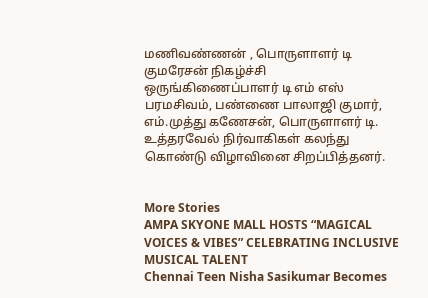மணிவண்ணன் , பொருளாளர் டி குமரேசன் நிகழ்ச்சி ஒருங்கிணைப்பாளர் டி எம் எஸ் பரமசிவம், பண்ணை பாலாஜி குமார், எம்.முத்து கணேசன், பொருளாளர் டி. உத்தரவேல் நிர்வாகிகள் கலந்து கொண்டு விழாவினை சிறப்பித்தனர்.


More Stories
AMPA SKYONE MALL HOSTS “MAGICAL VOICES & VIBES” CELEBRATING INCLUSIVE MUSICAL TALENT
Chennai Teen Nisha Sasikumar Becomes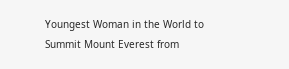Youngest Woman in the World to Summit Mount Everest from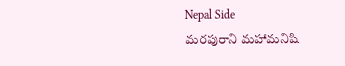Nepal Side
మరపురాని మహామనిషి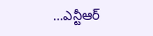…ఎన్టీఆర్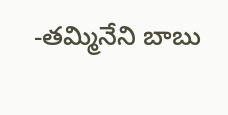-తమ్మినేని బాబు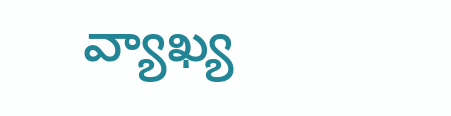వ్యాఖ్య